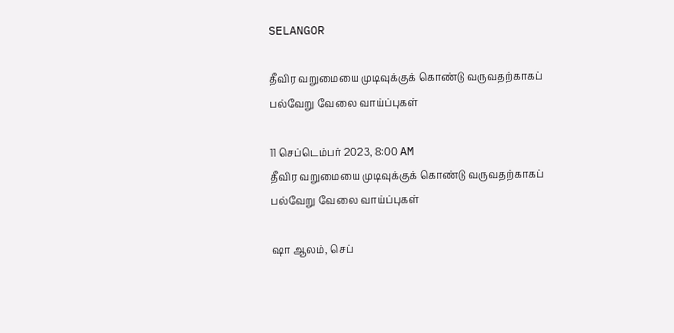SELANGOR

தீவிர வறுமையை முடிவுக்குக் கொண்டு வருவதற்காகப் பல்வேறு வேலை வாய்ப்புகள்

11 செப்டெம்பர் 2023, 8:00 AM
தீவிர வறுமையை முடிவுக்குக் கொண்டு வருவதற்காகப் பல்வேறு வேலை வாய்ப்புகள்

ஷா ஆலம், செப்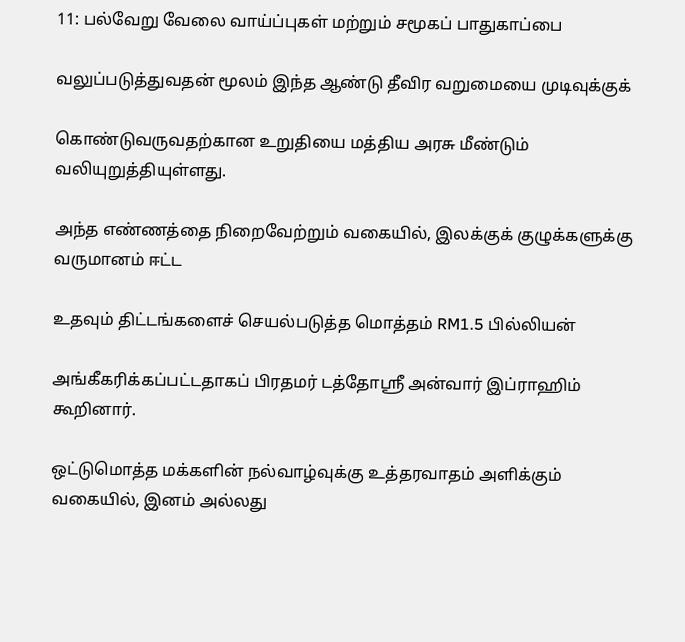11: பல்வேறு வேலை வாய்ப்புகள் மற்றும் சமூகப் பாதுகாப்பை

வலுப்படுத்துவதன் மூலம் இந்த ஆண்டு தீவிர வறுமையை முடிவுக்குக்

கொண்டுவருவதற்கான உறுதியை மத்திய அரசு மீண்டும் வலியுறுத்தியுள்ளது.

அந்த எண்ணத்தை நிறைவேற்றும் வகையில், இலக்குக் குழுக்களுக்கு வருமானம் ஈட்ட

உதவும் திட்டங்களைச் செயல்படுத்த மொத்தம் RM1.5 பில்லியன்

அங்கீகரிக்கப்பட்டதாகப் பிரதமர் டத்தோஸ்ரீ அன்வார் இப்ராஹிம் கூறினார்.

ஒட்டுமொத்த மக்களின் நல்வாழ்வுக்கு உத்தரவாதம் அளிக்கும் வகையில், இனம் அல்லது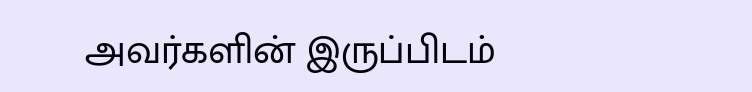அவர்களின் இருப்பிடம்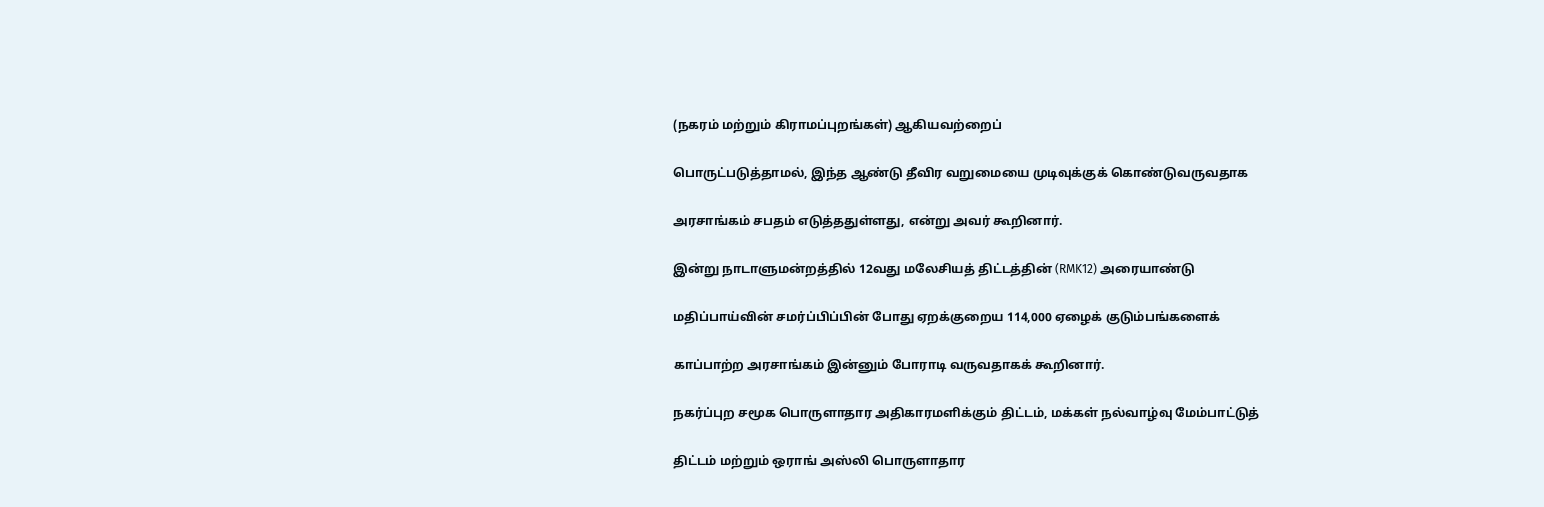(நகரம் மற்றும் கிராமப்புறங்கள்) ஆகியவற்றைப்

பொருட்படுத்தாமல், இந்த ஆண்டு தீவிர வறுமையை முடிவுக்குக் கொண்டுவருவதாக

அரசாங்கம் சபதம் எடுத்ததுள்ளது, என்று அவர் கூறினார்.

இன்று நாடாளுமன்றத்தில் 12வது மலேசியத் திட்டத்தின் (RMK12) அரையாண்டு

மதிப்பாய்வின் சமர்ப்பிப்பின் போது ஏறக்குறைய 114,000 ஏழைக் குடும்பங்களைக்

காப்பாற்ற அரசாங்கம் இன்னும் போராடி வருவதாகக் கூறினார்.

நகர்ப்புற சமூக பொருளாதார அதிகாரமளிக்கும் திட்டம், மக்கள் நல்வாழ்வு மேம்பாட்டுத்

திட்டம் மற்றும் ஒராங் அஸ்லி பொருளாதார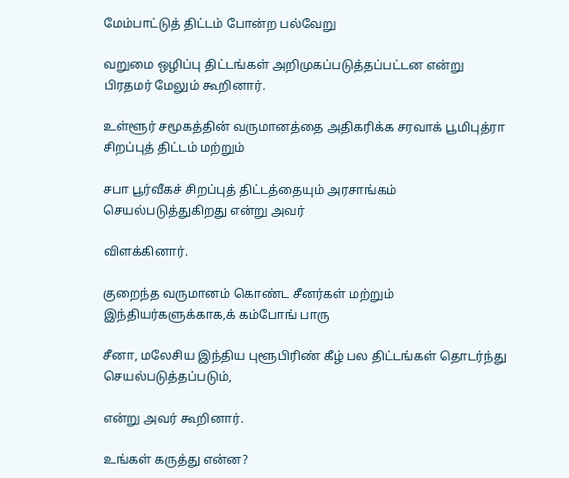மேம்பாட்டுத் திட்டம் போன்ற பல்வேறு

வறுமை ஒழிப்பு திட்டங்கள் அறிமுகப்படுத்தப்பட்டன என்று பிரதமர் மேலும் கூறினார்.

உள்ளூர் சமூகத்தின் வருமானத்தை அதிகரிக்க சரவாக் பூமிபுத்ரா சிறப்புத் திட்டம் மற்றும்

சபா பூர்வீகச் சிறப்புத் திட்டத்தையும் அரசாங்கம் செயல்படுத்துகிறது என்று அவர்

விளக்கினார்.

குறைந்த வருமானம் கொண்ட சீனர்கள் மற்றும் இந்தியர்களுக்காக,க் கம்போங் பாரு

சீனா, மலேசிய இந்திய புளூபிரிண் கீழ் பல திட்டங்கள் தொடர்ந்து செயல்படுத்தப்படும்,

என்று அவர் கூறினார்.

உங்கள் கருத்து என்ன?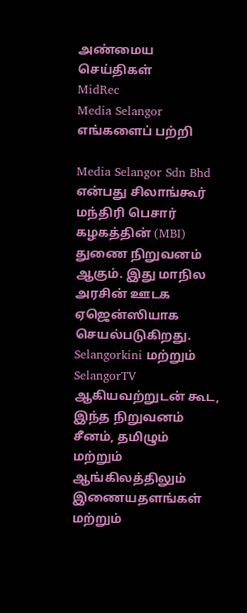அண்மைய செய்திகள்
MidRec
Media Selangor
எங்களைப் பற்றி

Media Selangor Sdn Bhd என்பது சிலாங்கூர் மந்திரி பெசார் கழகத்தின் (MBI) துணை நிறுவனம் ஆகும். இது மாநில அரசின் ஊடக ஏஜென்ஸியாக செயல்படுகிறது. Selangorkini மற்றும் SelangorTV ஆகியவற்றுடன் கூட, இந்த நிறுவனம் சீனம், தமிழும் மற்றும் ஆங்கிலத்திலும் இணையதளங்கள் மற்றும்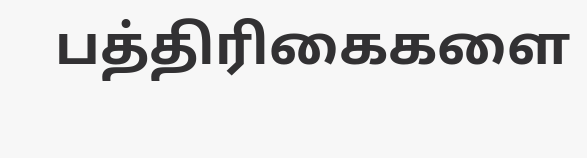பத்திரிகைகளை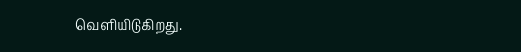வெளியிடுகிறது.